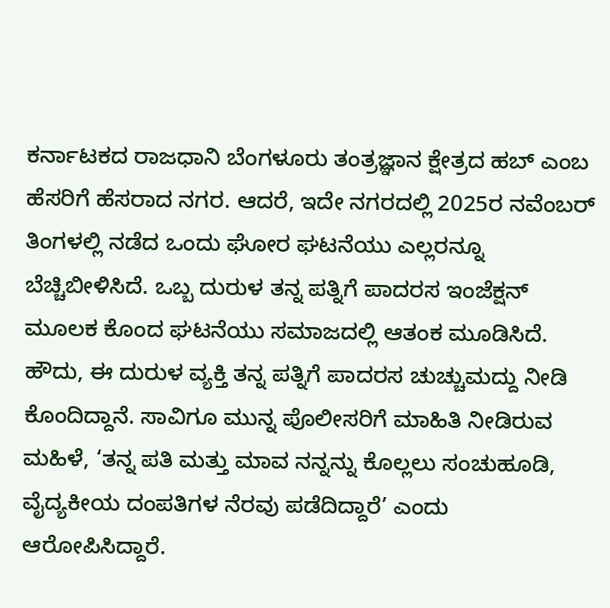ಕರ್ನಾಟಕದ ರಾಜಧಾನಿ ಬೆಂಗಳೂರು ತಂತ್ರಜ್ಞಾನ ಕ್ಷೇತ್ರದ ಹಬ್ ಎಂಬ ಹೆಸರಿಗೆ ಹೆಸರಾದ ನಗರ. ಆದರೆ, ಇದೇ ನಗರದಲ್ಲಿ 2025ರ ನವೆಂಬರ್ ತಿಂಗಳಲ್ಲಿ ನಡೆದ ಒಂದು ಘೋರ ಘಟನೆಯು ಎಲ್ಲರನ್ನೂ ಬೆಚ್ಚಿಬೀಳಿಸಿದೆ. ಒಬ್ಬ ದುರುಳ ತನ್ನ ಪತ್ನಿಗೆ ಪಾದರಸ ಇಂಜೆಕ್ಷನ್ ಮೂಲಕ ಕೊಂದ ಘಟನೆಯು ಸಮಾಜದಲ್ಲಿ ಆತಂಕ ಮೂಡಿಸಿದೆ.
ಹೌದು, ಈ ದುರುಳ ವ್ಯಕ್ತಿ ತನ್ನ ಪತ್ನಿಗೆ ಪಾದರಸ ಚುಚ್ಚುಮದ್ದು ನೀಡಿ ಕೊಂದಿದ್ದಾನೆ. ಸಾವಿಗೂ ಮುನ್ನ ಪೊಲೀಸರಿಗೆ ಮಾಹಿತಿ ನೀಡಿರುವ ಮಹಿಳೆ, ‘ತನ್ನ ಪತಿ ಮತ್ತು ಮಾವ ನನ್ನನ್ನು ಕೊಲ್ಲಲು ಸಂಚುಹೂಡಿ, ವೈದ್ಯಕೀಯ ದಂಪತಿಗಳ ನೆರವು ಪಡೆದಿದ್ದಾರೆ’ ಎಂದು ಆರೋಪಿಸಿದ್ದಾರೆ.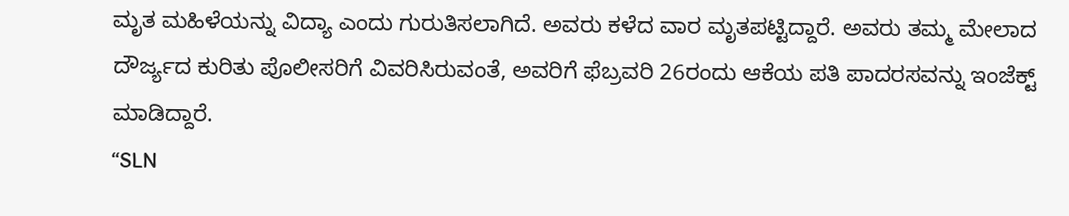ಮೃತ ಮಹಿಳೆಯನ್ನು ವಿದ್ಯಾ ಎಂದು ಗುರುತಿಸಲಾಗಿದೆ. ಅವರು ಕಳೆದ ವಾರ ಮೃತಪಟ್ಟಿದ್ದಾರೆ. ಅವರು ತಮ್ಮ ಮೇಲಾದ ದೌರ್ಜ್ಯದ ಕುರಿತು ಪೊಲೀಸರಿಗೆ ವಿವರಿಸಿರುವಂತೆ, ಅವರಿಗೆ ಫೆಬ್ರವರಿ 26ರಂದು ಆಕೆಯ ಪತಿ ಪಾದರಸವನ್ನು ಇಂಜೆಕ್ಟ್ ಮಾಡಿದ್ದಾರೆ.
“SLN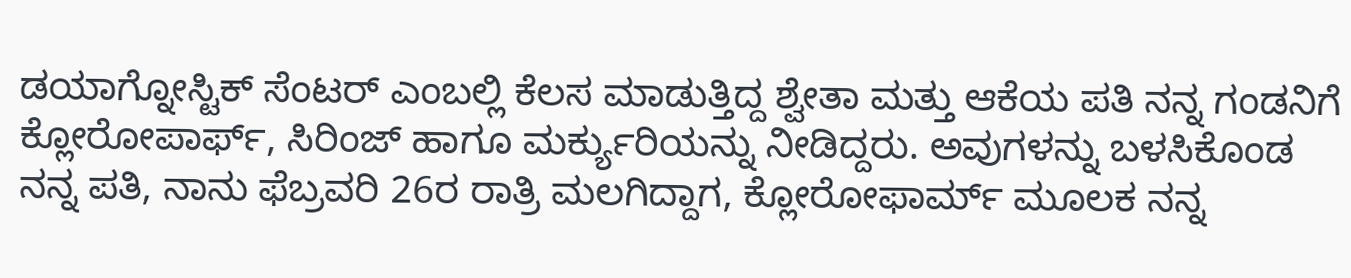ಡಯಾಗ್ನೋಸ್ಟಿಕ್ ಸೆಂಟರ್ ಎಂಬಲ್ಲಿ ಕೆಲಸ ಮಾಡುತ್ತಿದ್ದ ಶ್ವೇತಾ ಮತ್ತು ಆಕೆಯ ಪತಿ ನನ್ನ ಗಂಡನಿಗೆ ಕ್ಲೋರೋಪಾರ್ಫ್, ಸಿರಿಂಜ್ ಹಾಗೂ ಮರ್ಕ್ಯುರಿಯನ್ನು ನೀಡಿದ್ದರು. ಅವುಗಳನ್ನು ಬಳಸಿಕೊಂಡ ನನ್ನ ಪತಿ, ನಾನು ಫೆಬ್ರವರಿ 26ರ ರಾತ್ರಿ ಮಲಗಿದ್ದಾಗ, ಕ್ಲೋರೋಫಾರ್ಮ್ ಮೂಲಕ ನನ್ನ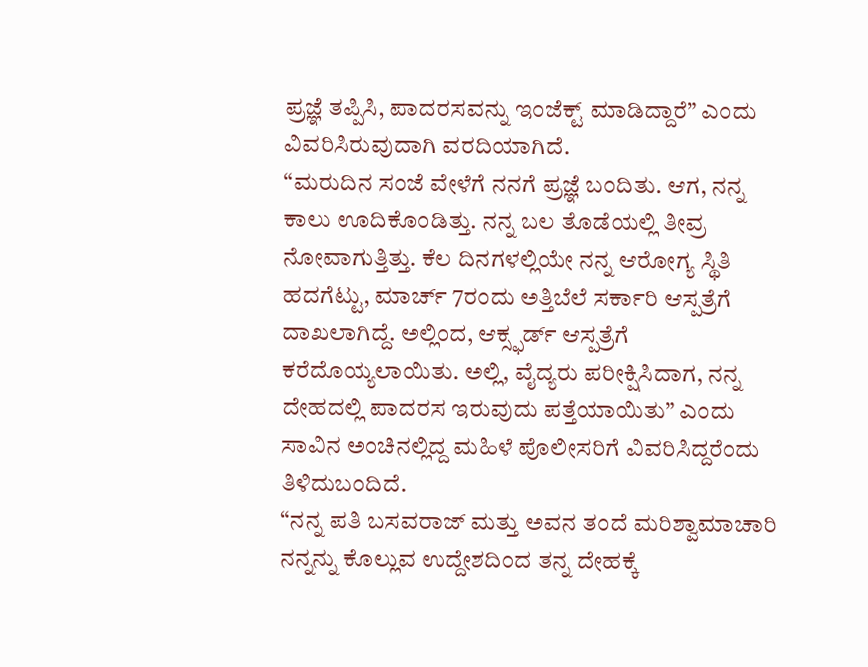ಪ್ರಜ್ಞೆ ತಪ್ಪಿಸಿ, ಪಾದರಸವನ್ನು ಇಂಜೆಕ್ಟ್ ಮಾಡಿದ್ದಾರೆ” ಎಂದು ವಿವರಿಸಿರುವುದಾಗಿ ವರದಿಯಾಗಿದೆ.
“ಮರುದಿನ ಸಂಜೆ ವೇಳೆಗೆ ನನಗೆ ಪ್ರಜ್ಞೆ ಬಂದಿತು. ಆಗ, ನನ್ನ ಕಾಲು ಊದಿಕೊಂಡಿತ್ತು. ನನ್ನ ಬಲ ತೊಡೆಯಲ್ಲಿ ತೀವ್ರ ನೋವಾಗುತ್ತಿತ್ತು. ಕೆಲ ದಿನಗಳಲ್ಲಿಯೇ ನನ್ನ ಆರೋಗ್ಯ ಸ್ಥಿತಿ ಹದಗೆಟ್ಟು, ಮಾರ್ಚ್ 7ರಂದು ಅತ್ತಿಬೆಲೆ ಸರ್ಕಾರಿ ಆಸ್ಪತ್ರೆಗೆ ದಾಖಲಾಗಿದ್ದೆ. ಅಲ್ಲಿಂದ, ಆಕ್ಸ್ಫರ್ಡ್ ಆಸ್ಪತ್ರೆಗೆ ಕರೆದೊಯ್ಯಲಾಯಿತು. ಅಲ್ಲಿ, ವೈದ್ಯರು ಪರೀಕ್ಷಿಸಿದಾಗ, ನನ್ನ ದೇಹದಲ್ಲಿ ಪಾದರಸ ಇರುವುದು ಪತ್ತೆಯಾಯಿತು” ಎಂದು ಸಾವಿನ ಅಂಚಿನಲ್ಲಿದ್ದ ಮಹಿಳೆ ಪೊಲೀಸರಿಗೆ ವಿವರಿಸಿದ್ದರೆಂದು ತಿಳಿದುಬಂದಿದೆ.
“ನನ್ನ ಪತಿ ಬಸವರಾಜ್ ಮತ್ತು ಅವನ ತಂದೆ ಮರಿಶ್ವಾಮಾಚಾರಿ ನನ್ನನ್ನು ಕೊಲ್ಲುವ ಉದ್ದೇಶದಿಂದ ತನ್ನ ದೇಹಕ್ಕೆ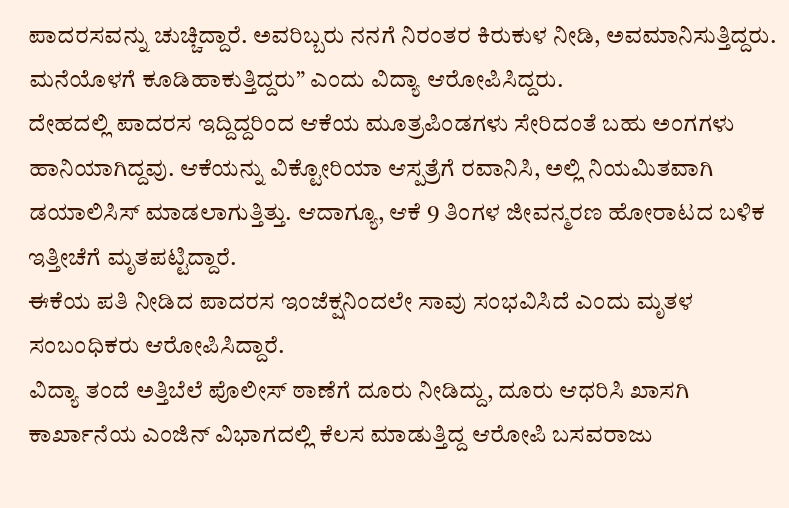ಪಾದರಸವನ್ನು ಚುಚ್ಚಿದ್ದಾರೆ. ಅವರಿಬ್ಬರು ನನಗೆ ನಿರಂತರ ಕಿರುಕುಳ ನೀಡಿ, ಅವಮಾನಿಸುತ್ತಿದ್ದರು. ಮನೆಯೊಳಗೆ ಕೂಡಿಹಾಕುತ್ತಿದ್ದರು” ಎಂದು ವಿದ್ಯಾ ಆರೋಪಿಸಿದ್ದರು.
ದೇಹದಲ್ಲಿ ಪಾದರಸ ಇದ್ದಿದ್ದರಿಂದ ಆಕೆಯ ಮೂತ್ರಪಿಂಡಗಳು ಸೇರಿದಂತೆ ಬಹು ಅಂಗಗಳು ಹಾನಿಯಾಗಿದ್ದವು. ಆಕೆಯನ್ನು ವಿಕ್ಟೋರಿಯಾ ಆಸ್ಪತ್ರೆಗೆ ರವಾನಿಸಿ, ಅಲ್ಲಿ ನಿಯಮಿತವಾಗಿ ಡಯಾಲಿಸಿಸ್ ಮಾಡಲಾಗುತ್ತಿತ್ತು. ಆದಾಗ್ಯೂ, ಆಕೆ 9 ತಿಂಗಳ ಜೀವನ್ಮರಣ ಹೋರಾಟದ ಬಳಿಕ ಇತ್ತೀಚೆಗೆ ಮೃತಪಟ್ಟಿದ್ದಾರೆ.
ಈಕೆಯ ಪತಿ ನೀಡಿದ ಪಾದರಸ ಇಂಜೆಕ್ಷನಿಂದಲೇ ಸಾವು ಸಂಭವಿಸಿದೆ ಎಂದು ಮೃತಳ ಸಂಬಂಧಿಕರು ಆರೋಪಿಸಿದ್ದಾರೆ.
ವಿದ್ಯಾ ತಂದೆ ಅತ್ತಿಬೆಲೆ ಪೊಲೀಸ್ ಠಾಣೆಗೆ ದೂರು ನೀಡಿದ್ದು, ದೂರು ಆಧರಿಸಿ ಖಾಸಗಿ ಕಾರ್ಖಾನೆಯ ಎಂಜಿನ್ ವಿಭಾಗದಲ್ಲಿ ಕೆಲಸ ಮಾಡುತ್ತಿದ್ದ ಆರೋಪಿ ಬಸವರಾಜು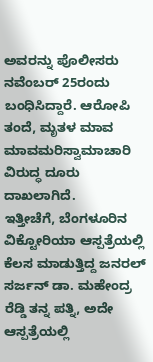ಅವರನ್ನು ಪೊಲೀಸರು ನವೆಂಬರ್ 25ರಂದು ಬಂಧಿಸಿದ್ದಾರೆ. ಆರೋಪಿ ತಂದೆ, ಮೃತಳ ಮಾವ ಮಾವಮರಿಸ್ವಾಮಾಚಾರಿ ವಿರುದ್ಧ ದೂರು ದಾಖಲಾಗಿದೆ.
ಇತ್ತೀಚೆಗೆ, ಬೆಂಗಳೂರಿನ ವಿಕ್ಟೋರಿಯಾ ಆಸ್ಪತ್ರೆಯಲ್ಲಿ ಕೆಲಸ ಮಾಡುತ್ತಿದ್ದ ಜನರಲ್ ಸರ್ಜನ್ ಡಾ. ಮಹೇಂದ್ರ ರೆಡ್ಡಿ ತನ್ನ ಪತ್ನಿ, ಅದೇ ಆಸ್ಪತ್ರೆಯಲ್ಲಿ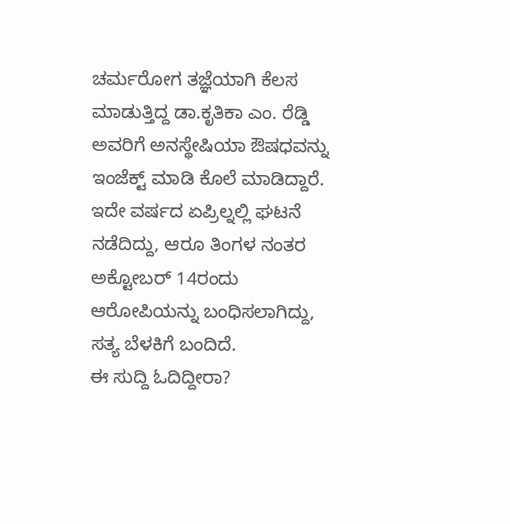ಚರ್ಮರೋಗ ತಜ್ಞೆಯಾಗಿ ಕೆಲಸ ಮಾಡುತ್ತಿದ್ದ ಡಾ.ಕೃತಿಕಾ ಎಂ. ರೆಡ್ಡಿ ಅವರಿಗೆ ಅನಸ್ಥೇಷಿಯಾ ಔಷಧವನ್ನು ಇಂಜೆಕ್ಟ್ ಮಾಡಿ ಕೊಲೆ ಮಾಡಿದ್ದಾರೆ. ಇದೇ ವರ್ಷದ ಏಪ್ರಿಲ್ನಲ್ಲಿ ಘಟನೆ ನಡೆದಿದ್ದು, ಆರೂ ತಿಂಗಳ ನಂತರ ಅಕ್ಟೋಬರ್ 14ರಂದು ಆರೋಪಿಯನ್ನು ಬಂಧಿಸಲಾಗಿದ್ದು, ಸತ್ಯ ಬೆಳಕಿಗೆ ಬಂದಿದೆ.
ಈ ಸುದ್ದಿ ಓದಿದ್ದೀರಾ?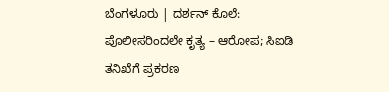ಬೆಂಗಳೂರು | ದರ್ಶನ್ ಕೊಲೆ: ಪೊಲೀಸರಿಂದಲೇ ಕೃತ್ಯ – ಆರೋಪ; ಸಿಐಡಿ ತನಿಖೆಗೆ ಪ್ರಕರಣ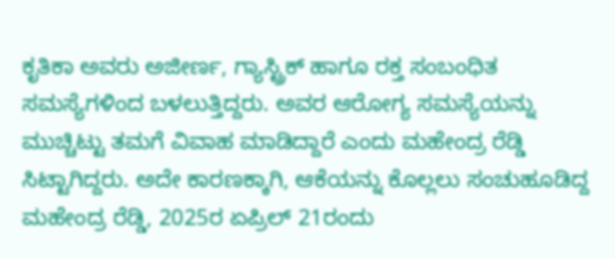ಕೃತಿಕಾ ಅವರು ಅಜೀರ್ಣ, ಗ್ಯಾಸ್ಟ್ರಿಕ್ ಹಾಗೂ ರಕ್ತ ಸಂಬಂಧಿತ ಸಮಸ್ಯೆಗಳಿಂದ ಬಳಲುತ್ತಿದ್ದರು. ಅವರ ಆರೋಗ್ಯ ಸಮಸ್ಯೆಯನ್ನು ಮುಚ್ಚಿಟ್ಟು ತಮಗೆ ವಿವಾಹ ಮಾಡಿದ್ದಾರೆ ಎಂದು ಮಹೇಂದ್ರ ರೆಡ್ಡಿ ಸಿಟ್ಟಾಗಿದ್ದರು. ಅದೇ ಕಾರಣಕ್ಕಾಗಿ, ಆಕೆಯನ್ನು ಕೊಲ್ಲಲು ಸಂಚುಹೂಡಿದ್ದ ಮಹೇಂದ್ರ ರೆಡ್ಡಿ, 2025ರ ಏಪ್ರಿಲ್ 21ರಂದು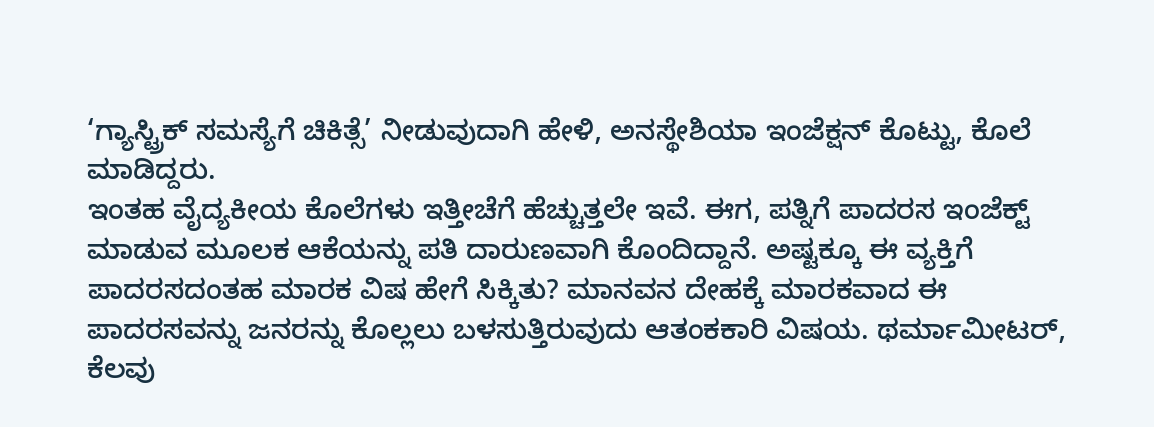‘ಗ್ಯಾಸ್ಟ್ರಿಕ್ ಸಮಸ್ಯೆಗೆ ಚಿಕಿತ್ಸೆ’ ನೀಡುವುದಾಗಿ ಹೇಳಿ, ಅನಸ್ಥೇಶಿಯಾ ಇಂಜೆಕ್ಷನ್ ಕೊಟ್ಟು, ಕೊಲೆ ಮಾಡಿದ್ದರು.
ಇಂತಹ ವೈದ್ಯಕೀಯ ಕೊಲೆಗಳು ಇತ್ತೀಚೆಗೆ ಹೆಚ್ಚುತ್ತಲೇ ಇವೆ. ಈಗ, ಪತ್ನಿಗೆ ಪಾದರಸ ಇಂಜೆಕ್ಟ್ ಮಾಡುವ ಮೂಲಕ ಆಕೆಯನ್ನು ಪತಿ ದಾರುಣವಾಗಿ ಕೊಂದಿದ್ದಾನೆ. ಅಷ್ಟಕ್ಕೂ ಈ ವ್ಯಕ್ತಿಗೆ ಪಾದರಸದಂತಹ ಮಾರಕ ವಿಷ ಹೇಗೆ ಸಿಕ್ಕಿತು? ಮಾನವನ ದೇಹಕ್ಕೆ ಮಾರಕವಾದ ಈ ಪಾದರಸವನ್ನು ಜನರನ್ನು ಕೊಲ್ಲಲು ಬಳಸುತ್ತಿರುವುದು ಆತಂಕಕಾರಿ ವಿಷಯ. ಥರ್ಮಾಮೀಟರ್, ಕೆಲವು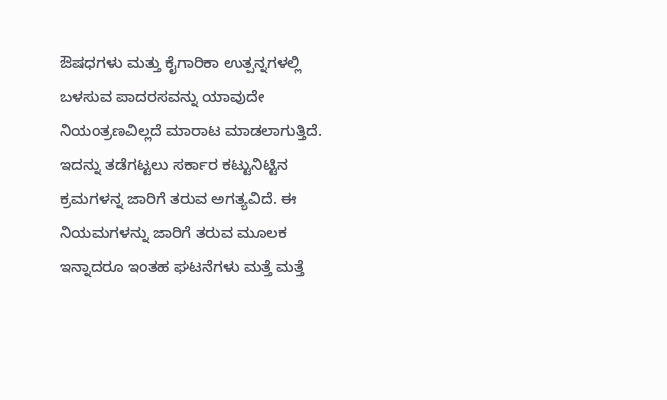ಔಷಧಗಳು ಮತ್ತು ಕೈಗಾರಿಕಾ ಉತ್ಪನ್ನಗಳಲ್ಲಿ ಬಳಸುವ ಪಾದರಸವನ್ನು ಯಾವುದೇ ನಿಯಂತ್ರಣವಿಲ್ಲದೆ ಮಾರಾಟ ಮಾಡಲಾಗುತ್ತಿದೆ. ಇದನ್ನು ತಡೆಗಟ್ಟಲು ಸರ್ಕಾರ ಕಟ್ಟುನಿಟ್ಟಿನ ಕ್ರಮಗಳನ್ನ ಜಾರಿಗೆ ತರುವ ಅಗತ್ಯವಿದೆ. ಈ ನಿಯಮಗಳನ್ನು ಜಾರಿಗೆ ತರುವ ಮೂಲಕ ಇನ್ನಾದರೂ ಇಂತಹ ಘಟನೆಗಳು ಮತ್ತೆ ಮತ್ತೆ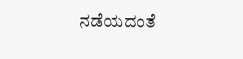ನಡೆಯದಂತೆ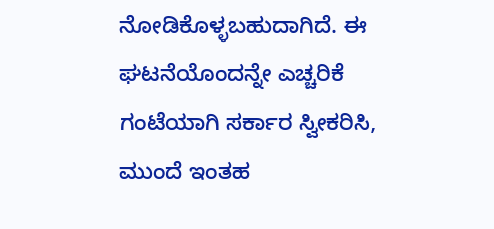ನೋಡಿಕೊಳ್ಳಬಹುದಾಗಿದೆ. ಈ ಘಟನೆಯೊಂದನ್ನೇ ಎಚ್ಚರಿಕೆ ಗಂಟೆಯಾಗಿ ಸರ್ಕಾರ ಸ್ವೀಕರಿಸಿ, ಮುಂದೆ ಇಂತಹ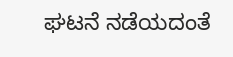ಘಟನೆ ನಡೆಯದಂತೆ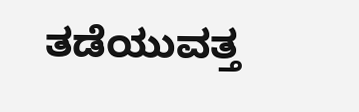ತಡೆಯುವತ್ತ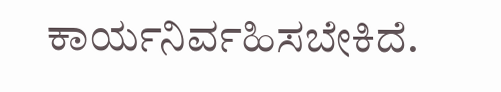ಕಾರ್ಯನಿರ್ವಹಿಸಬೇಕಿದೆ.